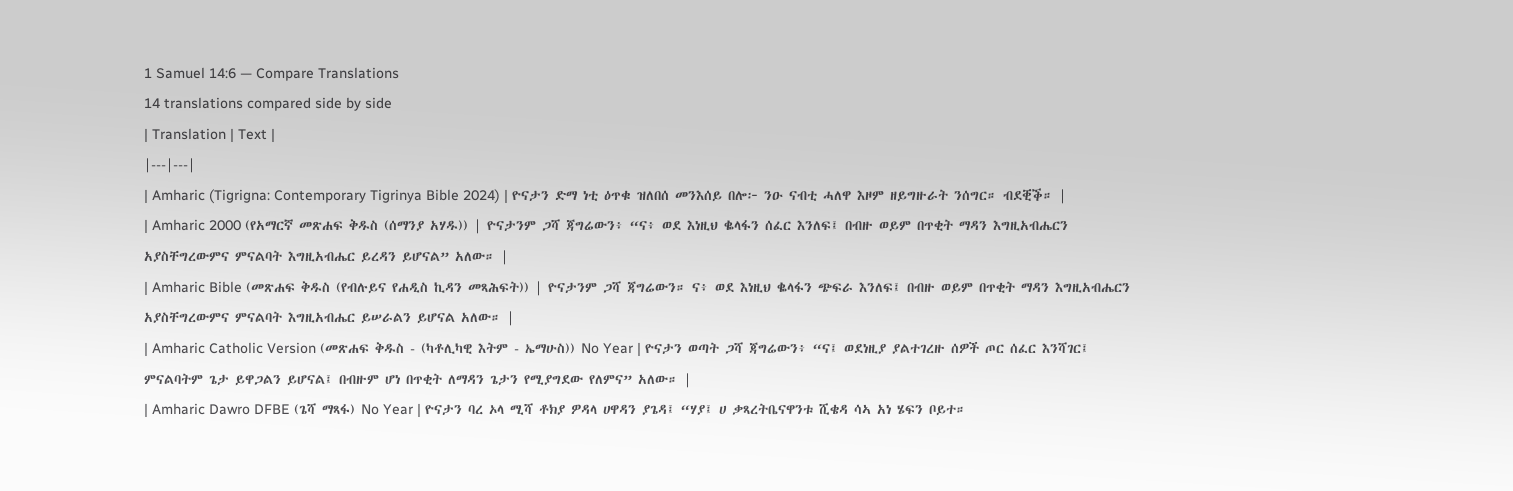1 Samuel 14:6 — Compare Translations
14 translations compared side by side
| Translation | Text |
|---|---|
| Amharic (Tigrigna: Contemporary Tigrinya Bible 2024) | ዮናታን ድማ ነቲ ዕጥቁ ዝለበሰ መንእሰይ በሎ፦ ንዑ ናብቲ ሓለዋ እዞም ዘይግዙራት ንሰግር። ብደቒቕ። |
| Amharic 2000 (የአማርኛ መጽሐፍ ቅዱስ (ሰማንያ አሃዱ)) | ዮናታንም ጋሻ ጃግሬውን፥ “ና፥ ወደ እነዚህ ቈላፋን ሰፈር እንለፍ፤ በብዙ ወይም በጥቂት ማዳን እግዚአብሔርን አያስቸግረውምና ምናልባት እግዚአብሔር ይረዳን ይሆናል” አለው። |
| Amharic Bible (መጽሐፍ ቅዱስ (የብሉይና የሐዲስ ኪዳን መጻሕፍት)) | ዮናታንም ጋሻ ጃግሬውን። ና፥ ወደ እነዚህ ቈላፋን ጭፍራ እንለፍ፤ በብዙ ወይም በጥቂት ማዳን እግዚአብሔርን አያስቸግረውምና ምናልባት እግዚአብሔር ይሠራልን ይሆናል አለው። |
| Amharic Catholic Version (መጽሐፍ ቅዱስ - (ካቶሊካዊ እትም - ኤማሁስ)) No Year | ዮናታን ወጣት ጋሻ ጃግሬውን፥ “ና፤ ወደነዚያ ያልተገረዙ ሰዎች ጦር ሰፈር እንሻገር፤ ምናልባትም ጌታ ይዋጋልን ይሆናል፤ በብዙም ሆነ በጥቂት ለማዳን ጌታን የሚያግደው የለምና” አለው። |
| Amharic Dawro DFBE (ጌሻ ማጻፋ) No Year | ዮናታን ባረ ኦላ ሚሻ ቶክያ ዎዳላ ሀዋዳን ያጌዳ፤ “ሃያ፤ ሀ ቃጻረትቤናዋንቱ ሺቄዳ ሳኣ አነ ሄፍን ቦይተ።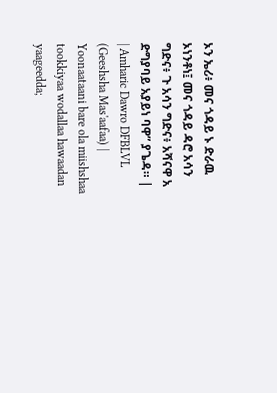ኦን ኤሪ፥ መና ጎዳይ ኑ ድራዉ ኦነንቶነ፤ መና ጎዳይ ዳሮ አሳን ግድና፥ ጉ አሳን ግድና፥ አሻናዋ አ ድግያባይ አያይነ ባዋ” ያጌዳ። |
| Amharic Dawro DFBLVL (Geeshsha Mas'aafaa) | Yoonaataani bare ola miishshaa tookkiyaa wodallaa hawaadan yaageedda;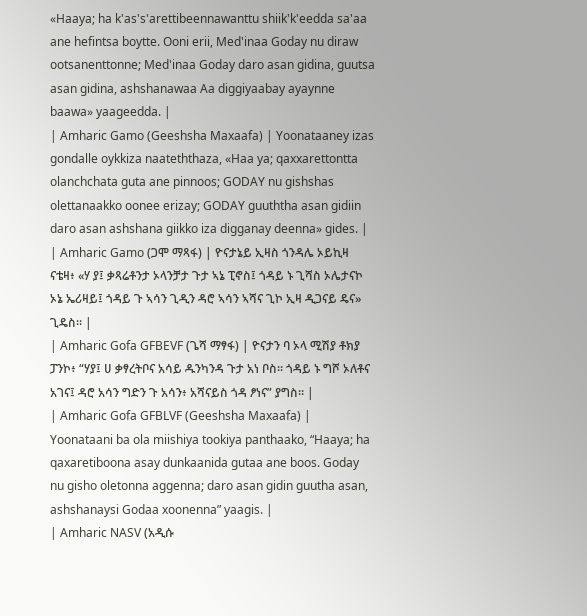«Haaya; ha k'as's'arettibeennawanttu shiik'k'eedda sa'aa ane hefintsa boytte. Ooni erii, Med'inaa Goday nu diraw ootsanenttonne; Med'inaa Goday daro asan gidina, guutsa asan gidina, ashshanawaa Aa diggiyaabay ayaynne baawa» yaageedda. |
| Amharic Gamo (Geeshsha Maxaafa) | Yoonataaney izas gondalle oykkiza naateththaza, «Haa ya; qaxxarettontta olanchchata guta ane pinnoos; GODAY nu gishshas olettanaakko oonee erizay; GODAY guuththa asan gidiin daro asan ashshana giikko iza digganay deenna» gides. |
| Amharic Gamo (ጋሞ ማጻፋ) | ዮናታኔይ ኢዛስ ጎንዳሌ ኦይኪዛ ናቴዛ፥ «ሃ ያ፤ ቃጻሬቶንታ ኦላንቻታ ጉታ ኣኔ ፒኖስ፤ ጎዳይ ኑ ጊሻስ ኦሌታናኮ ኦኔ ኤሪዛይ፤ ጎዳይ ጉ ኣሳን ጊዲን ዳሮ ኣሳን ኣሻና ጊኮ ኢዛ ዲጋናይ ዴና» ጊዴስ። |
| Amharic Gofa GFBEVF (ጌሻ ማፃፋ) | ዮናታን ባ ኦላ ሚሽያ ቶክያ ፓንኮ፥ “ሃያ፤ ሀ ቃፃረትቦና አሳይ ዱንካንዳ ጉታ አነ ቦስ። ጎዳይ ኑ ግሾ ኦለቶና አገና፤ ዳሮ አሳን ግድን ጉ አሳን፥ አሻናይስ ጎዳ ፆነና” ያግስ። |
| Amharic Gofa GFBLVF (Geeshsha Maxaafa) | Yoonataani ba ola miishiya tookiya panthaako, “Haaya; ha qaxaretiboona asay dunkaanida gutaa ane boos. Goday nu gisho oletonna aggenna; daro asan gidin guutha asan, ashshanaysi Godaa xoonenna” yaagis. |
| Amharic NASV (አዲሱ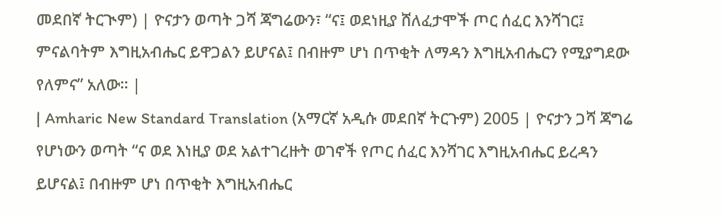መደበኛ ትርጒም) | ዮናታን ወጣት ጋሻ ጃግሬውን፣ “ና፤ ወደነዚያ ሸለፈታሞች ጦር ሰፈር እንሻገር፤ ምናልባትም እግዚአብሔር ይዋጋልን ይሆናል፤ በብዙም ሆነ በጥቂት ለማዳን እግዚአብሔርን የሚያግደው የለምና” አለው። |
| Amharic New Standard Translation (አማርኛ አዲሱ መደበኛ ትርጉም) 2005 | ዮናታን ጋሻ ጃግሬ የሆነውን ወጣት “ና ወደ እነዚያ ወደ አልተገረዙት ወገኖች የጦር ሰፈር እንሻገር እግዚአብሔር ይረዳን ይሆናል፤ በብዙም ሆነ በጥቂት እግዚአብሔር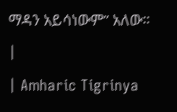ማዳን አይሳነውም” አለው። |
| Amharic Tigrinya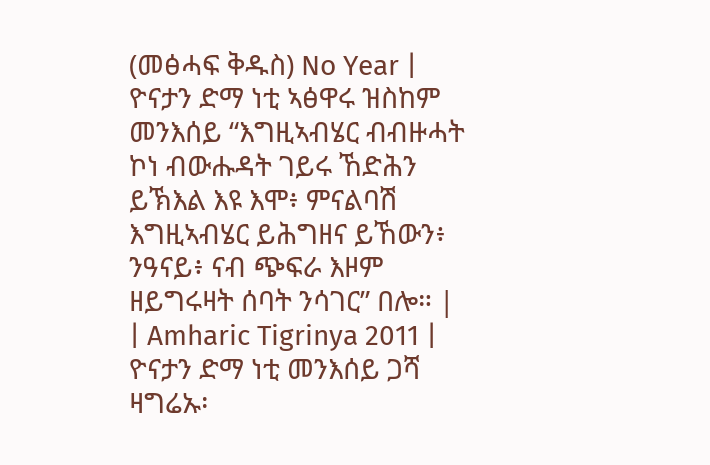(መፅሓፍ ቅዱስ) No Year | ዮናታን ድማ ነቲ ኣፅዋሩ ዝስከም መንእሰይ “እግዚኣብሄር ብብዙሓት ኮነ ብውሑዳት ገይሩ ኸድሕን ይኽእል እዩ እሞ፥ ምናልባሽ እግዚኣብሄር ይሕግዘና ይኸውን፥ ንዓናይ፥ ናብ ጭፍራ እዞም ዘይግሩዛት ሰባት ንሳገር” በሎ። |
| Amharic Tigrinya 2011 | ዮናታን ድማ ነቲ መንእሰይ ጋሻ ዛግሬኡ፡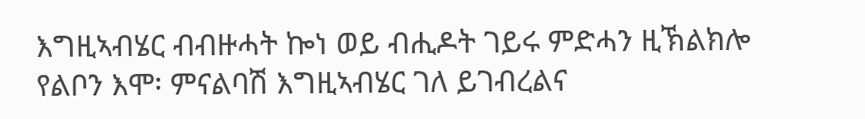እግዚኣብሄር ብብዙሓት ኰነ ወይ ብሒዶት ገይሩ ምድሓን ዚኽልክሎ የልቦን እሞ፡ ምናልባሽ እግዚኣብሄር ገለ ይገብረልና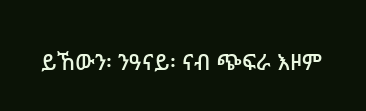ይኸውን፡ ንዓናይ፡ ናብ ጭፍራ እዞም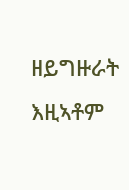ዘይግዙራት እዚኣቶም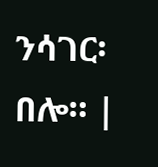ንሳገር፡ በሎ። |